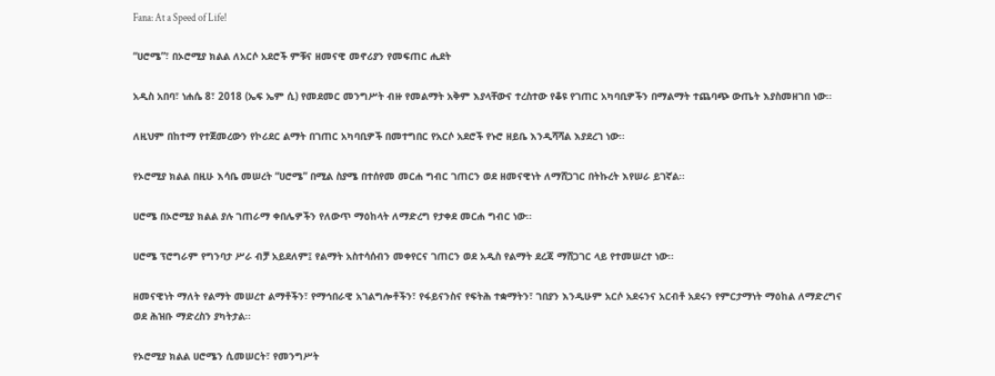Fana: At a Speed of Life!

“ሀሮሜ”፣ በኦሮሚያ ክልል ለአርሶ አደሮች ምቹና ዘመናዊ መኖሪያን የመፍጠር ሒደት

አዲስ አበባ፣ ነሐሴ 8፣ 2018 (ኤፍ ኤም ሲ) የመደመር መንግሥት ብዙ የመልማት አቅም እያላቸውና ተረስተው የቆዩ የገጠር አካባቢዎችን በማልማት ተጨባጭ ውጤት እያስመዘገበ ነው፡፡

ለዚህም በከተማ የተጀመረውን የኮሪደር ልማት በገጠር አካባቢዎች በመተግበር የአርሶ አደሮች የኑሮ ዘይቤ እንዲሻሻል እያደረገ ነው፡፡

የኦሮሚያ ክልል በዚሁ እሳቤ መሠረት “ሀሮሜ” በሚል ስያሜ በተሰየመ መርሐ ግብር ገጠርን ወደ ዘመናዊነት ለማሸጋገር በትኩረት እየሠራ ይገኛል፡፡

ሀሮሜ በኦሮሚያ ክልል ያሉ ገጠራማ ቀበሌዎችን የለውጥ ማዕከላት ለማድረግ የታቀደ መርሐ ግብር ነው፡፡

ሀሮሜ ፕሮግራም የግንባታ ሥራ ብቻ አይደለም፤ የልማት አስተሳሰብን መቀየርና ገጠርን ወደ አዲስ የልማት ደረጃ ማሸጋገር ላይ የተመሠረተ ነው፡፡

ዘመናዊነት ማለት የልማት መሠረተ ልማቶችን፣ የማኅበራዊ አገልግሎቶችን፣ የፋይናንስና የፍትሕ ተቋማትን፣ ገበያን እንዲሁም አርሶ አደሩንና አርብቶ አደሩን የምርታማነት ማዕከል ለማድረግና ወደ ሕዝቡ ማድረስን ያካትታል፡፡

የኦሮሚያ ክልል ሀሮሜን ሲመሠርት፣ የመንግሥት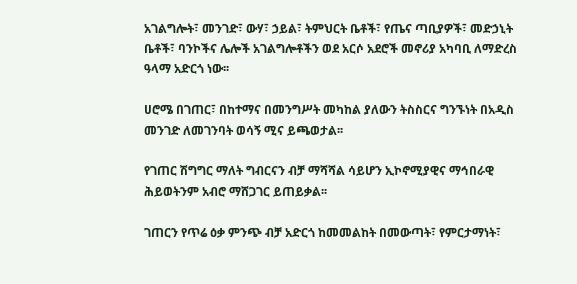አገልግሎት፣ መንገድ፣ ውሃ፣ ኃይል፣ ትምህርት ቤቶች፣ የጤና ጣቢያዎች፣ መድኃኒት ቤቶች፣ ባንኮችና ሌሎች አገልግሎቶችን ወደ አርሶ አደሮች መኖሪያ አካባቢ ለማድረስ ዓላማ አድርጎ ነው፡፡

ሀሮሜ በገጠር፣ በከተማና በመንግሥት መካከል ያለውን ትስስርና ግንኙነት በአዲስ መንገድ ለመገንባት ወሳኝ ሚና ይጫወታል፡፡

የገጠር ሽግግር ማለት ግብርናን ብቻ ማሻሻል ሳይሆን ኢኮኖሚያዊና ማኅበራዊ ሕይወትንም አብሮ ማሸጋገር ይጠይቃል፡፡

ገጠርን የጥሬ ዕቃ ምንጭ ብቻ አድርጎ ከመመልከት በመውጣት፣ የምርታማነት፣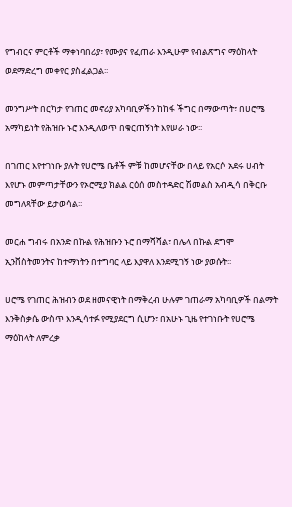የግብርና ምርቶች ማቀነባበሪያ፣ የሙያና የፈጠራ እንዲሁም የብልጽግና ማዕከላት ወደማድረግ መቀየር ያስፈልጋል፡፡

መንግሥት በርካታ የገጠር መኖሪያ አካባቢዎችን ከከፋ ችግር በማውጣት፣ በሀሮሜ አማካይነት የሕዝቡ ኑሮ እንዲለወጥ በቁርጠኝነት እየሠራ ነው፡፡

በገጠር እየተገነቡ ያሉት የሀሮሜ ቤቶች ምቹ ከመሆናቸው በላይ የአርሶ አደሩ ሀብት እየሆኑ መምጣታቸውን የኦሮሚያ ክልል ርዕሰ መስተዳድር ሽመልስ አብዲሳ በቅርቡ መግለጻቸው ይታወሳል፡፡

መርሐ ግብሩ በአንድ በኩል የሕዝቡን ኑሮ በማሻሻል፣ በሌላ በኩል ደግሞ ኢንቨስትመንትና ከተማነትን በተግባር ላይ እያዋለ እንደሚገኝ ነው ያወሱት፡፡

ሀሮሜ የገጠር ሕዝብን ወደ ዘመናዊነት በማቅረብ ሁሉም ገጠራማ አካባቢዎች በልማት እንቅስቃሴ ውስጥ እንዲሳተፉ የሚያደርግ ሲሆን፣ በአሁኑ ጊዜ የተገነቡት የሀሮሜ ማዕከላት ለምረቃ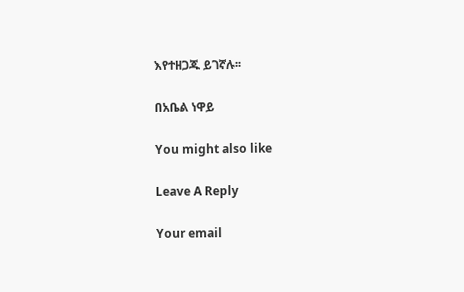እየተዘጋጁ ይገኛሉ፡፡

በአቤል ነዋይ

You might also like

Leave A Reply

Your email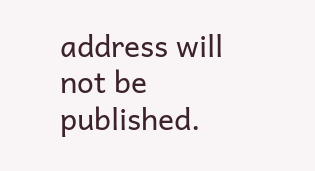address will not be published.